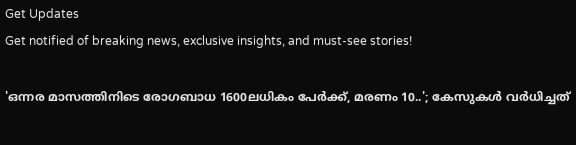Get Updates
Get notified of breaking news, exclusive insights, and must-see stories!

'ഒന്നര മാസത്തിനിടെ രോഗബാധ 1600ലധികം പേർക്ക്, മരണം 10..'; കേസുകൾ വർധിച്ചത്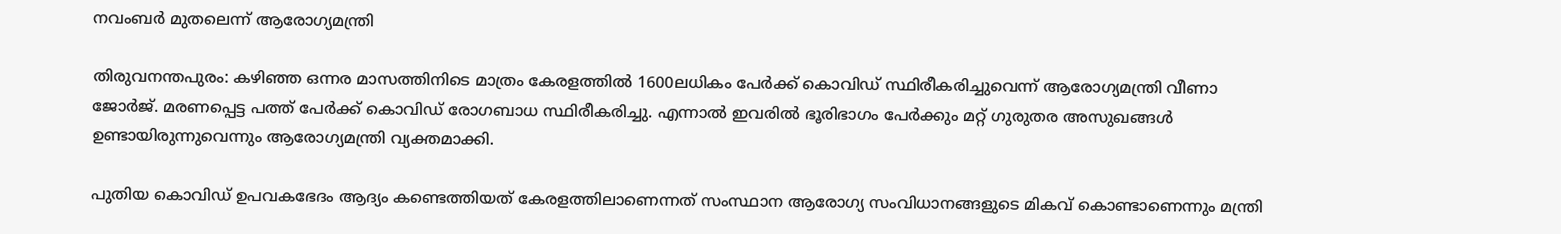നവംബർ മുതലെന്ന് ആരോഗ്യമന്ത്രി

തിരുവനന്തപുരം: കഴിഞ്ഞ ഒന്നര മാസത്തിനിടെ മാത്രം കേരളത്തിൽ 1600ലധികം പേർക്ക് കൊവിഡ് സ്ഥിരീകരിച്ചുവെന്ന് ആരോഗ്യമന്ത്രി വീണാ ജോര്‍ജ്. മരണപ്പെട്ട പത്ത് പേര്‍ക്ക് കൊവിഡ് രോഗബാധ സ്ഥിരീകരിച്ചു. എന്നാൽ ഇവരിൽ ഭൂരിഭാഗം പേർക്കും മറ്റ് ഗുരുതര അസുഖങ്ങൾ ഉണ്ടായിരുന്നുവെന്നും ആരോഗ്യമന്ത്രി വ്യക്തമാക്കി.

പുതിയ കൊവിഡ് ഉപവകഭേദം ആദ്യം കണ്ടെത്തിയത് കേരളത്തിലാണെന്നത് സംസ്ഥാന ആരോഗ്യ സംവിധാനങ്ങളുടെ മികവ് കൊണ്ടാണെന്നും മന്ത്രി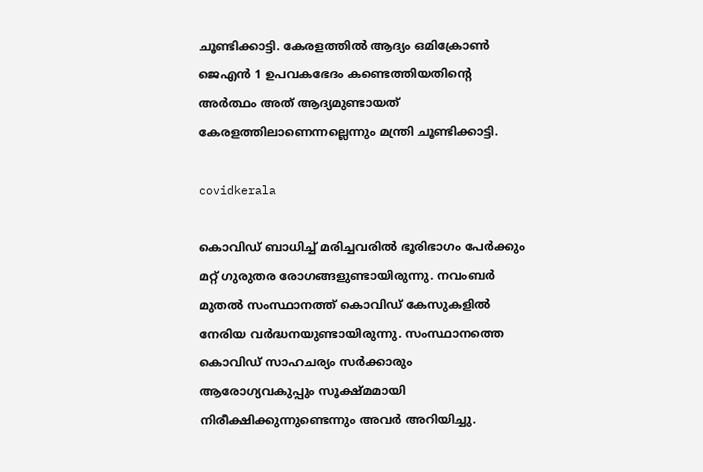ചൂണ്ടിക്കാട്ടി. കേരളത്തിൽ ആദ്യം ഒമിക്രോൺ ജെഎൻ 1 ഉപവകഭേദം കണ്ടെത്തിയതിന്റെ അര്‍ത്ഥം അത് ആദ്യമുണ്ടായത് കേരളത്തിലാണെന്നല്ലെന്നും മന്ത്രി ചൂണ്ടിക്കാട്ടി.

covidkerala

കൊവിഡ് ബാധിച്ച് മരിച്ചവരിൽ ഭൂരിഭാഗം പേര്‍ക്കും മറ്റ് ഗുരുതര രോഗങ്ങളുണ്ടായിരുന്നു. നവംബർ മുതൽ സംസ്ഥാനത്ത് കൊവിഡ് കേസുകളിൽ നേരിയ വർദ്ധനയുണ്ടായിരുന്നു. സംസ്ഥാനത്തെ കൊവിഡ് സാഹചര്യം സര്‍ക്കാരും ആരോഗ്യവകുപ്പും സൂക്ഷ്‌മമായി നിരീക്ഷിക്കുന്നുണ്ടെന്നും അവർ അറിയിച്ചു.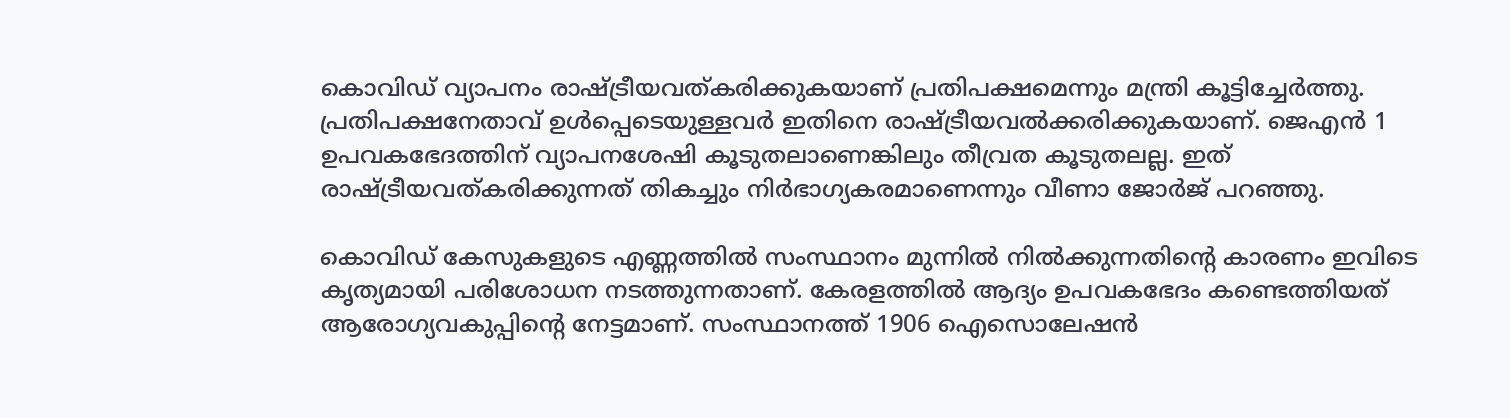കൊവിഡ് വ്യാപനം രാഷ്ട്രീയവത്കരിക്കുകയാണ് പ്രതിപക്ഷമെന്നും മന്ത്രി കൂട്ടിച്ചേർത്തു. പ്രതിപക്ഷനേതാവ് ഉൾപ്പെടെയുള്ളവർ ഇതിനെ രാഷ്ട്രീയവൽക്കരിക്കുകയാണ്. ജെഎൻ 1 ഉപവകഭേദത്തിന് വ്യാപനശേഷി കൂടുതലാണെങ്കിലും തീവ്രത കൂടുതലല്ല. ഇത് രാഷ്ട്രീയവത്കരിക്കുന്നത് തികച്ചും നിര്‍ഭാഗ്യകരമാണെന്നും വീണാ ജോർജ് പറഞ്ഞു.

കൊവിഡ് കേസുകളുടെ എണ്ണത്തിൽ സംസ്ഥാനം മുന്നിൽ നിൽക്കുന്നതിന്റെ കാരണം ഇവിടെ കൃത്യമായി പരിശോധന നടത്തുന്നതാണ്. കേരളത്തിൽ ആദ്യം ഉപവകഭേദം കണ്ടെത്തിയത് ആരോഗ്യവകുപ്പിന്റെ നേട്ടമാണ്. സംസ്ഥാനത്ത് 1906 ഐസൊലേഷൻ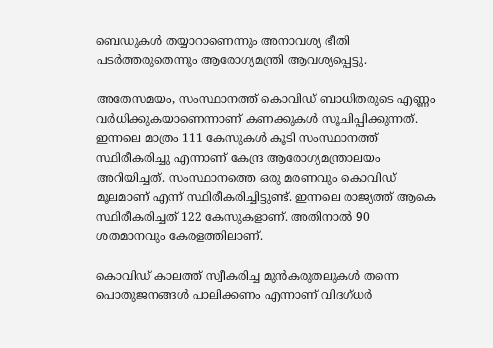ബെഡുകൾ തയ്യാറാണെന്നും അനാവശ്യ ഭീതി പടർത്തരുതെന്നും ആരോഗ്യമന്ത്രി ആവശ്യപ്പെട്ടു.

അതേസമയം, സംസ്ഥാനത്ത് കൊവിഡ് ബാധിതരുടെ എണ്ണം വര്‍ധിക്കുകയാണെന്നാണ് കണക്കുകൾ സൂചിപ്പിക്കുന്നത്. ഇന്നലെ മാത്രം 111 കേസുകള്‍ കൂടി സംസ്ഥാനത്ത് സ്ഥിരീകരിച്ചു എന്നാണ് കേന്ദ്ര ആരോഗ്യമന്ത്രാലയം അറിയിച്ചത്. സംസ്ഥാനത്തെ ഒരു മരണവും കൊവിഡ് മൂലമാണ് എന്ന് സ്ഥിരീകരിച്ചിട്ടുണ്ട്. ഇന്നലെ രാജ്യത്ത് ആകെ സ്ഥിരീകരിച്ചത് 122 കേസുകളാണ്. അതിനാൽ 90 ശതമാനവും കേരളത്തിലാണ്.

കൊവിഡ് കാലത്ത് സ്വീകരിച്ച മുന്‍കരുതലുകള്‍ തന്നെ പൊതുജനങ്ങള്‍ പാലിക്കണം എന്നാണ് വിദഗ്ധര്‍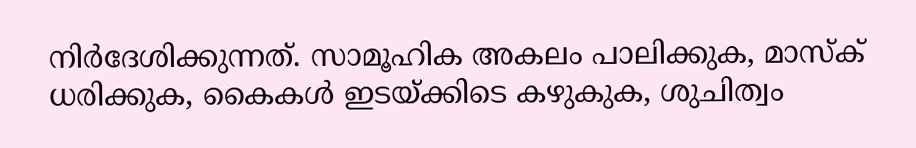നിര്‍ദേശിക്കുന്നത്. സാമൂഹിക അകലം പാലിക്കുക, മാസ്‌ക് ധരിക്കുക, കൈകള്‍ ഇടയ്ക്കിടെ കഴുകുക, ശുചിത്വം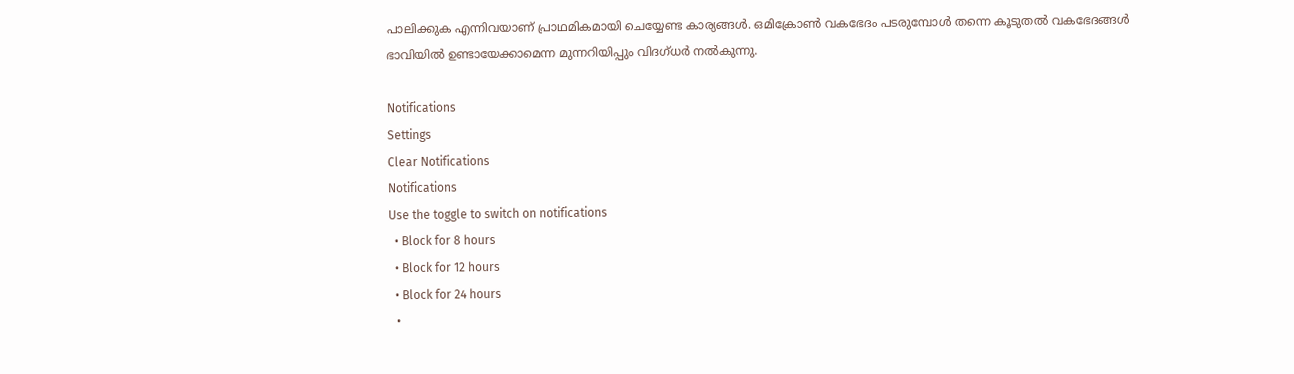പാലിക്കുക എന്നിവയാണ് പ്രാഥമികമായി ചെയ്യേണ്ട കാര്യങ്ങള്‍. ഒമിക്രോണ്‍ വകഭേദം പടരുമ്പോള്‍ തന്നെ കൂടുതല്‍ വകഭേദങ്ങള്‍ ഭാവിയില്‍ ഉണ്ടായേക്കാമെന്ന മുന്നറിയിപ്പും വിദഗ്‌ധര്‍ നൽകുന്നു.

Notifications
Settings
Clear Notifications
Notifications
Use the toggle to switch on notifications
  • Block for 8 hours
  • Block for 12 hours
  • Block for 24 hours
  •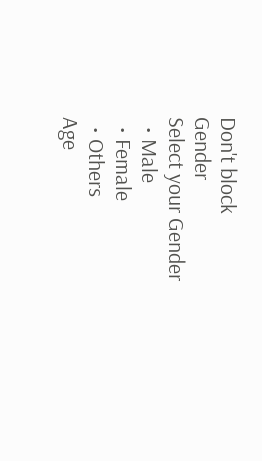Don't block
Gender
Select your Gender
  • Male
  • Female
  • Others
Age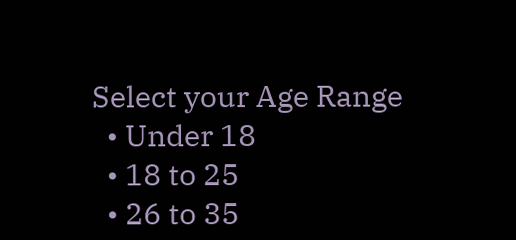Select your Age Range
  • Under 18
  • 18 to 25
  • 26 to 35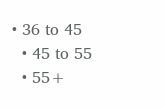• 36 to 45
  • 45 to 55
  • 55+